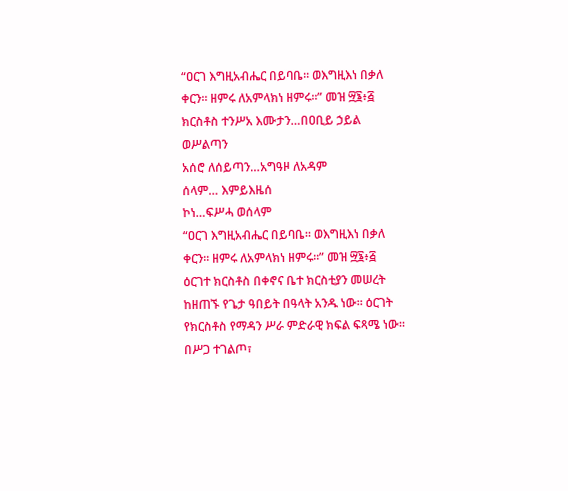“ዐርገ እግዚአብሔር በይባቤ። ወእግዚእነ በቃለ ቀርን። ዘምሩ ለአምላክነ ዘምሩ።” መዝ ፵፮፥፭
ክርስቶስ ተንሥአ እሙታን…በዐቢይ ኃይል ወሥልጣን
አሰሮ ለሰይጣን…አግዓዞ ለአዳም
ሰላም… እምይእዜሰ
ኮነ…ፍሥሓ ወሰላም
“ዐርገ እግዚአብሔር በይባቤ። ወእግዚእነ በቃለ ቀርን። ዘምሩ ለአምላክነ ዘምሩ።” መዝ ፵፮፥፭
ዕርገተ ክርስቶስ በቀኖና ቤተ ክርስቲያን መሠረት ከዘጠኙ የጌታ ዓበይት በዓላት አንዱ ነው። ዕርገት የክርስቶስ የማዳን ሥራ ምድራዊ ክፍል ፍጻሜ ነው። በሥጋ ተገልጦ፣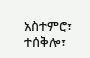አስተምሮ፣ ተሰቅሎ፣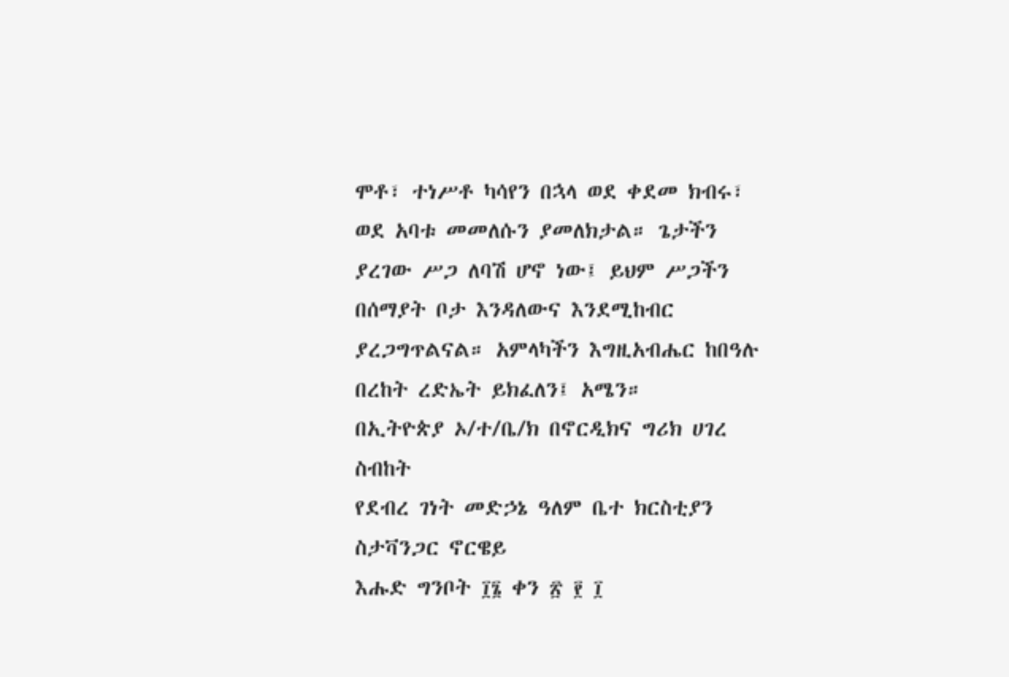ሞቶ፣ ተነሥቶ ካሳየን በኋላ ወደ ቀደመ ክብሩ፣ ወደ አባቱ መመለሱን ያመለክታል። ጌታችን ያረገው ሥጋ ለባሽ ሆኖ ነው፤ ይህም ሥጋችን በሰማያት ቦታ እንዳለውና እንደሚከብር ያረጋግጥልናል። አምላካችን እግዚአብሔር ከበዓሉ በረከት ረድኤት ይክፈለን፤ አሜን።
በኢትዮጵያ ኦ/ተ/ቤ/ክ በኖርዲክና ግሪክ ሀገረ ስብከት
የደብረ ገነት መድኃኔ ዓለም ቤተ ክርስቲያን
ስታቫንጋር ኖርዌይ
እሑድ ግንቦት ፲፮ ቀን ፳ ፻ ፲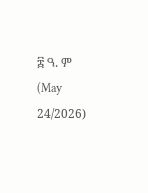፰ ዓ. ም (May 24/2026)